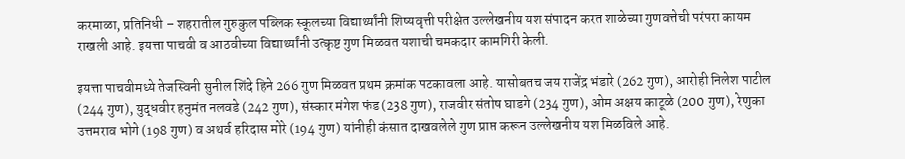करमाळा, प्रतिनिधी – शहरातील गुरुकुल पब्लिक स्कूलच्या विद्यार्थ्यांनी शिष्यवृत्ती परीक्षेत उल्लेखनीय यश संपादन करत शाळेच्या गुणवत्तेची परंपरा कायम राखली आहे. इयत्ता पाचवी व आठवीच्या विद्यार्थ्यांनी उत्कृष्ट गुण मिळवत यशाची चमकदार कामगिरी केली.

इयत्ता पाचवीमध्ये तेजस्विनी सुनील शिंदे हिने 266 गुण मिळवत प्रथम क्रमांक पटकावला आहे. यासोबतच जय राजेंद्र भंडारे (262 गुण), आरोही निलेश पाटील (244 गुण), युद्धवीर हनुमंत नलवडे (242 गुण), संस्कार मंगेश फंड (238 गुण), राजवीर संतोष घाडगे (234 गुण), ओम अक्षय काटूळे (200 गुण), रेणुका उत्तमराव भोगे (198 गुण) व अथर्व हरिदास मोरे (194 गुण) यांनीही कंसात दाखवलेले गुण प्राप्त करून उल्लेखनीय यश मिळविले आहे.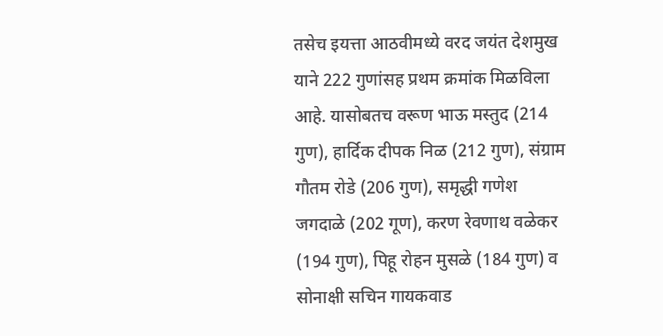तसेच इयत्ता आठवीमध्ये वरद जयंत देशमुख याने 222 गुणांसह प्रथम क्रमांक मिळविला आहे. यासोबतच वरूण भाऊ मस्तुद (214 गुण), हार्दिक दीपक निळ (212 गुण), संग्राम गौतम रोडे (206 गुण), समृद्धी गणेश जगदाळे (202 गूण), करण रेवणाथ वळेकर (194 गुण), पिहू रोहन मुसळे (184 गुण) व सोनाक्षी सचिन गायकवाड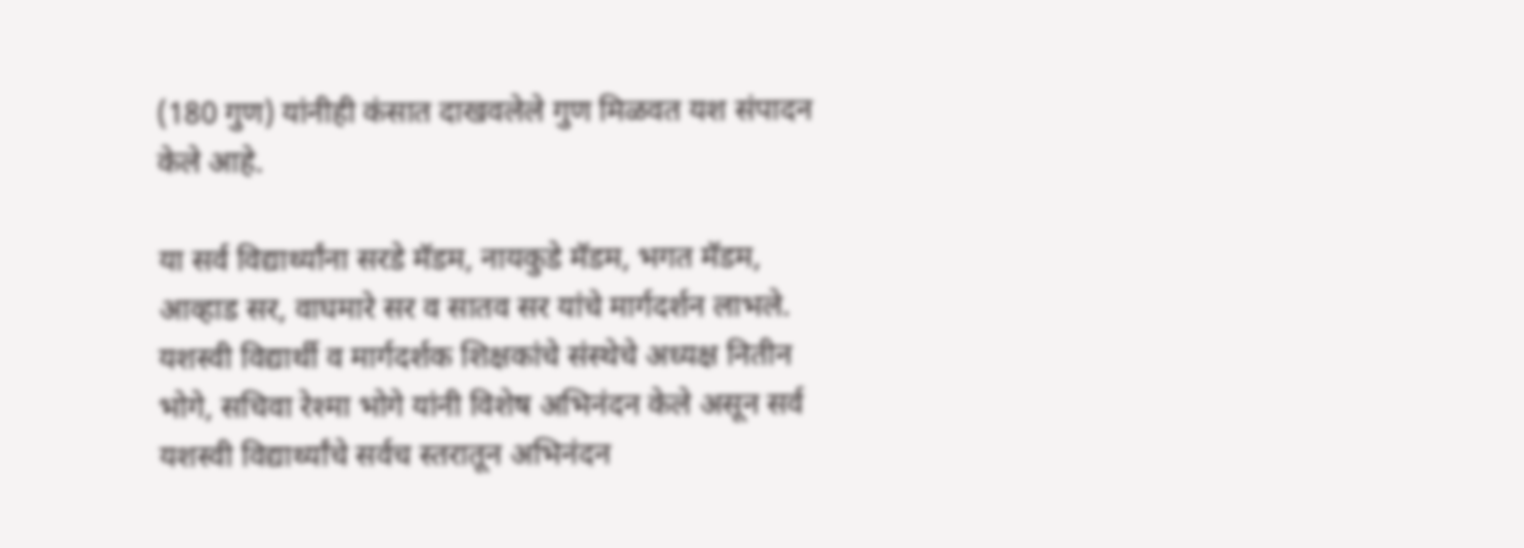(180 गुण) यांनीही कंसात दाखवलेले गुण मिळवत यश संपादन केले आहे.

या सर्व विद्यार्थ्यांना सरडे मॅडम, नायकुडे मॅडम, भगत मॅडम, आव्हाड सर, वाघमारे सर व सातव सर यांचे मार्गदर्शन लाभले. यशस्वी विद्यार्थी व मार्गदर्शक शिक्षकांचे संस्थेचे अध्यक्ष नितीन भोगे, सचिवा रेश्मा भोगे यांनी विशेष अभिनंदन केले असून सर्व यशस्वी विद्यार्थ्यांचे सर्वच स्तरातून अभिनंदन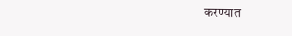करण्यात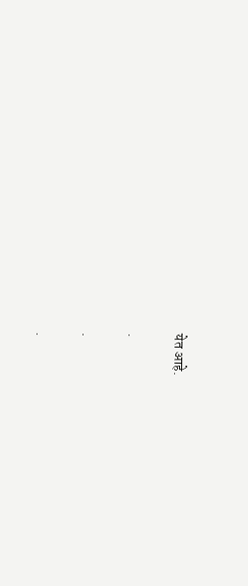येत आहे.

.

.

.